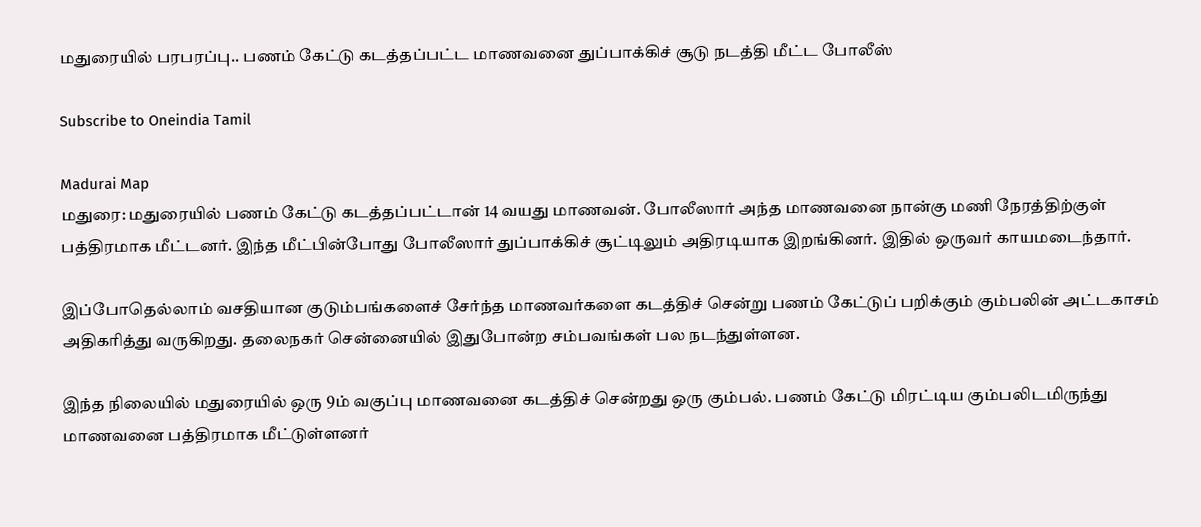மதுரையில் பரபரப்பு.. பணம் கேட்டு கடத்தப்பட்ட மாணவனை துப்பாக்கிச் சூடு நடத்தி மீட்ட போலீஸ்

Subscribe to Oneindia Tamil

Madurai Map
மதுரை: மதுரையில் பணம் கேட்டு கடத்தப்பட்டான் 14 வயது மாணவன். போலீஸார் அந்த மாணவனை நான்கு மணி நேரத்திற்குள் பத்திரமாக மீட்டனர். இந்த மீட்பின்போது போலீஸார் துப்பாக்கிச் சூட்டிலும் அதிரடியாக இறங்கினர். இதில் ஒருவர் காயமடைந்தார்.

இப்போதெல்லாம் வசதியான குடும்பங்களைச் சேர்ந்த மாணவர்களை கடத்திச் சென்று பணம் கேட்டுப் பறிக்கும் கும்பலின் அட்டகாசம் அதிகரித்து வருகிறது. தலைநகர் சென்னையில் இதுபோன்ற சம்பவங்கள் பல நடந்துள்ளன.

இந்த நிலையில் மதுரையில் ஒரு 9ம் வகுப்பு மாணவனை கடத்திச் சென்றது ஒரு கும்பல். பணம் கேட்டு மிரட்டிய கும்பலிடமிருந்து மாணவனை பத்திரமாக மீட்டுள்ளனர்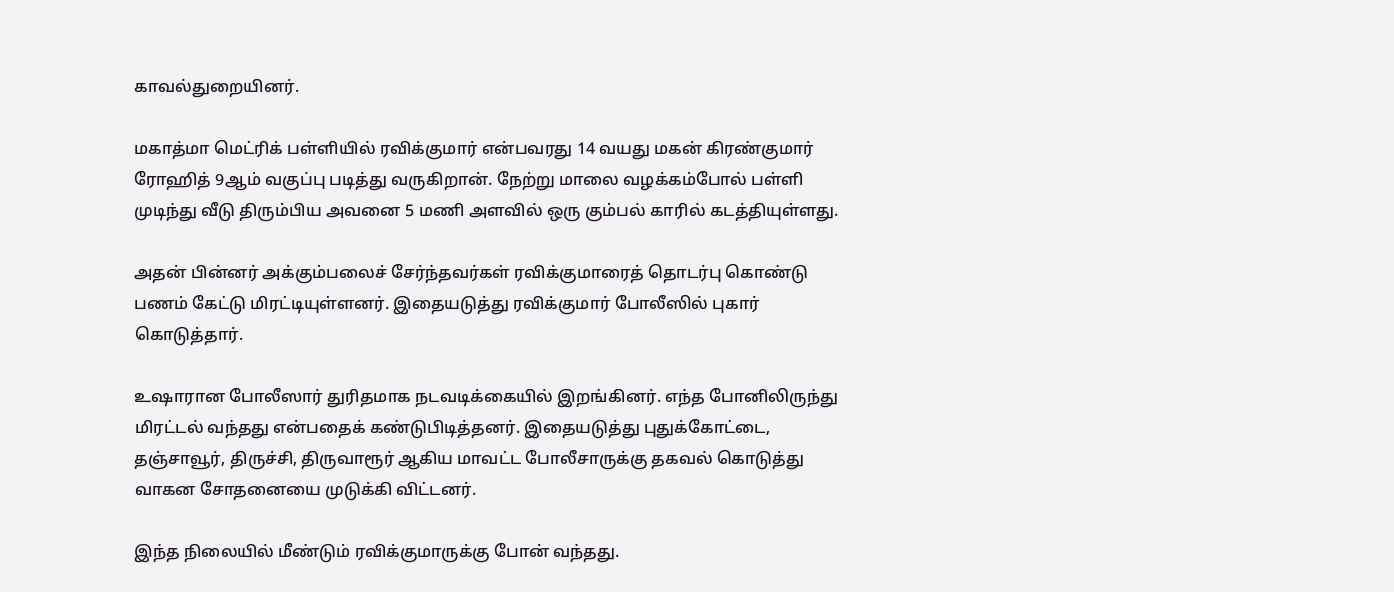காவல்துறையினர்.

மகாத்மா மெட்ரிக் பள்ளியில் ரவிக்குமார் என்பவரது 14 வயது மகன் கிரண்குமார் ரோஹித் 9ஆம் வகுப்பு படித்து வருகிறான். நேற்று மாலை வழக்கம்போல் பள்ளி முடிந்து வீடு திரும்பிய அவனை 5 மணி அளவில் ஒரு கும்பல் காரில் கடத்தியுள்ளது.

அதன் பின்னர் அக்கும்பலைச் சேர்ந்தவர்கள் ரவிக்குமாரைத் தொடர்பு கொண்டு பணம் கேட்டு மிரட்டியுள்ளனர். இதையடுத்து ரவிக்குமார் போலீஸில் புகார் கொடுத்தார்.

உஷாரான போலீஸார் துரிதமாக நடவடிக்கையில் இறங்கினர். எந்த போனிலிருந்து மிரட்டல் வந்தது என்பதைக் கண்டுபிடித்தனர். இதையடுத்து புதுக்கோட்டை, தஞ்சாவூர், திருச்சி, திருவாரூர் ஆகிய மாவட்ட போலீசாருக்கு தகவல் கொடுத்து வாகன சோதனையை முடுக்கி விட்டனர்.

இந்த நிலையில் மீண்டும் ரவிக்குமாருக்கு போன் வந்தது.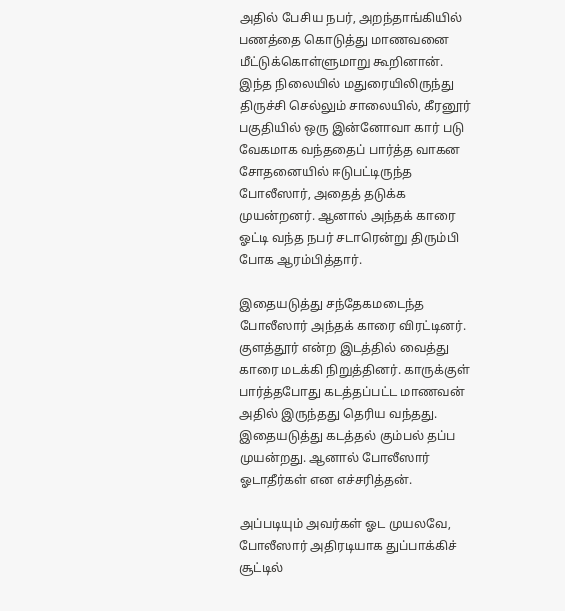அதில் பேசிய நபர், அறந்தாங்கியில் பணத்தை கொடுத்து மாணவனை மீட்டுக்கொள்ளுமாறு கூறினான். இந்த நிலையில் மதுரையிலிருந்து திருச்சி செல்லும் சாலையில், கீரனூர் பகுதியில் ஒரு இன்னோவா கார் படு வேகமாக வந்ததைப் பார்த்த வாகன சோதனையில் ஈடுபட்டிருந்த போலீஸார், அதைத் தடுக்க முயன்றனர். ஆனால் அந்தக் காரை ஓட்டி வந்த நபர் சடாரென்று திரும்பி போக ஆரம்பித்தார்.

இதையடுத்து சந்தேகமடைந்த போலீஸார் அந்தக் காரை விரட்டினர். குளத்தூர் என்ற இடத்தில் வைத்து காரை மடக்கி நிறுத்தினர். காருக்குள் பார்த்தபோது கடத்தப்பட்ட மாணவன் அதில் இருந்தது தெரிய வந்தது. இதையடுத்து கடத்தல் கும்பல் தப்ப முயன்றது. ஆனால் போலீஸார் ஓடாதீர்கள் என எச்சரித்தன்.

அப்படியும் அவர்கள் ஓட முயலவே, போலீஸார் அதிரடியாக துப்பாக்கிச் சூட்டில்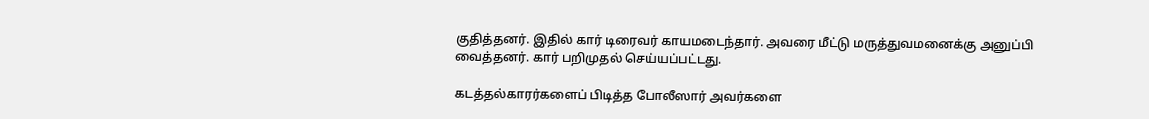குதித்தனர். இதில் கார் டிரைவர் காயமடைந்தார். அவரை மீட்டு மருத்துவமனைக்கு அனுப்பி வைத்தனர். கார் பறிமுதல் செய்யப்பட்டது.

கடத்தல்காரர்களைப் பிடித்த போலீஸார் அவர்களை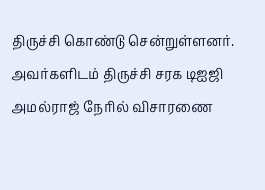திருச்சி கொண்டு சென்றுள்ளனர். அவர்களிடம் திருச்சி சரக டிஐஜி அமல்ராஜ் நேரில் விசாரணை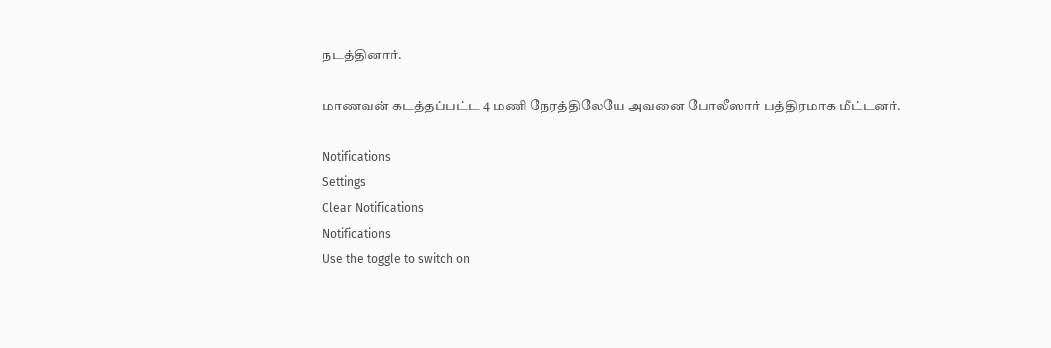நடத்தினார்.

மாணவன் கடத்தப்பட்ட 4 மணி நேரத்திலேயே அவனை போலீஸார் பத்திரமாக மீட்டனர்.

Notifications
Settings
Clear Notifications
Notifications
Use the toggle to switch on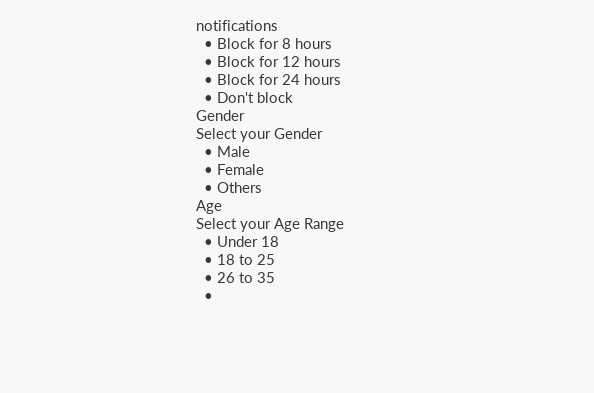notifications
  • Block for 8 hours
  • Block for 12 hours
  • Block for 24 hours
  • Don't block
Gender
Select your Gender
  • Male
  • Female
  • Others
Age
Select your Age Range
  • Under 18
  • 18 to 25
  • 26 to 35
  •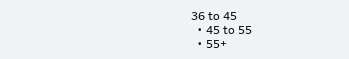36 to 45
  • 45 to 55
  • 55+